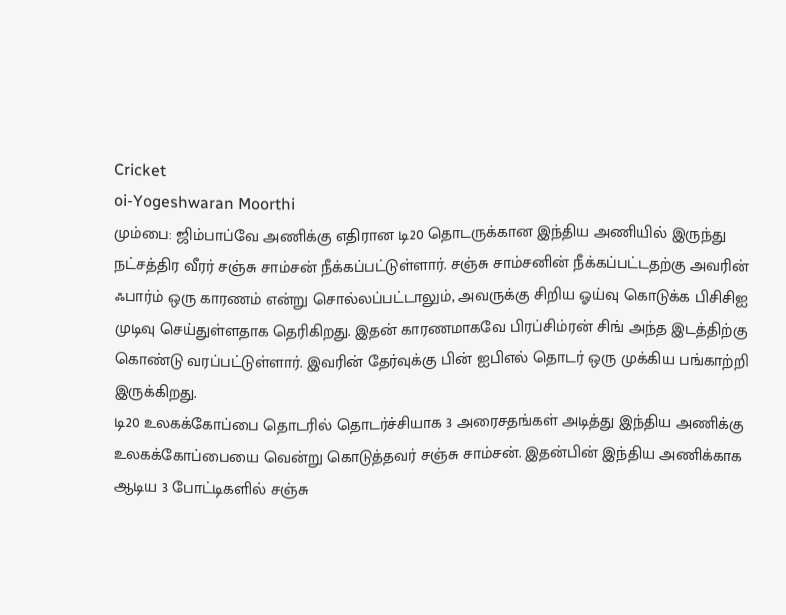Cricket
oi-Yogeshwaran Moorthi
மும்பை: ஜிம்பாப்வே அணிக்கு எதிரான டி20 தொடருக்கான இந்திய அணியில் இருந்து நட்சத்திர வீரர் சஞ்சு சாம்சன் நீக்கப்பட்டுள்ளார். சஞ்சு சாம்சனின் நீக்கப்பட்டதற்கு அவரின் ஃபார்ம் ஒரு காரணம் என்று சொல்லப்பட்டாலும், அவருக்கு சிறிய ஓய்வு கொடுக்க பிசிசிஐ முடிவு செய்துள்ளதாக தெரிகிறது. இதன் காரணமாகவே பிரப்சிம்ரன் சிங் அந்த இடத்திற்கு கொண்டு வரப்பட்டுள்ளார். இவரின் தேர்வுக்கு பின் ஐபிஎல் தொடர் ஒரு முக்கிய பங்காற்றி இருக்கிறது.
டி20 உலகக்கோப்பை தொடரில் தொடர்ச்சியாக 3 அரைசதங்கள் அடித்து இந்திய அணிக்கு உலகக்கோப்பையை வென்று கொடுத்தவர் சஞ்சு சாம்சன். இதன்பின் இந்திய அணிக்காக ஆடிய 3 போட்டிகளில் சஞ்சு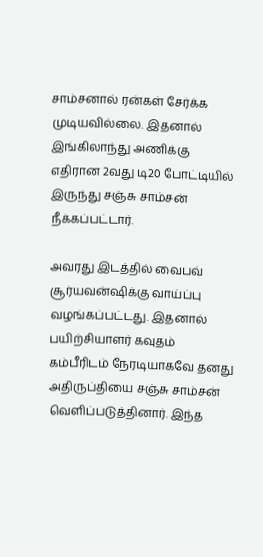சாம்சனால் ரன்கள் சேர்க்க முடியவில்லை. இதனால் இங்கிலாந்து அணிக்கு எதிரான 2வது டி20 போட்டியில் இருந்து சஞ்சு சாம்சன் நீக்கப்பட்டார்.

அவரது இடத்தில் வைபவ் சூர்யவன்ஷிக்கு வாய்ப்பு வழங்கப்பட்டது. இதனால் பயிற்சியாளர் கவுதம் கம்பீரிடம் நேரடியாகவே தனது அதிருப்தியை சஞ்சு சாம்சன் வெளிப்படுத்தினார். இந்த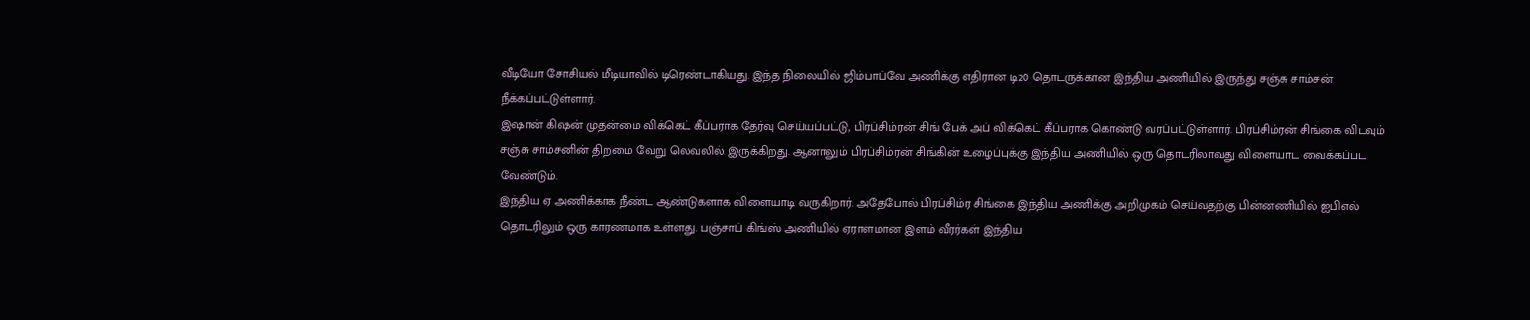வீடியோ சோசியல் மீடியாவில் டிரெண்டாகியது. இந்த நிலையில் ஜிம்பாப்வே அணிக்கு எதிரான டி20 தொடருக்கான இந்திய அணியில் இருந்து சஞ்சு சாம்சன் நீக்கப்பட்டுள்ளார்.
இஷான் கிஷன் முதன்மை விக்கெட் கீப்பராக தேர்வு செய்யப்பட்டு, பிரப்சிம்ரன் சிங் பேக் அப் விக்கெட் கீப்பராக கொண்டு வரப்பட்டுள்ளார். பிரப்சிம்ரன் சிங்கை விடவும் சஞ்சு சாம்சனின் திறமை வேறு லெவலில் இருக்கிறது. ஆனாலும் பிரப்சிம்ரன் சிங்கின் உழைப்புக்கு இந்திய அணியில் ஒரு தொடரிலாவது விளையாட வைக்கப்பட வேண்டும்.
இந்திய ஏ அணிக்காக நீண்ட ஆண்டுகளாக விளையாடி வருகிறார். அதேபோல் பிரப்சிம்ர சிங்கை இந்திய அணிக்கு அறிமுகம் செய்வதற்கு பின்னணியில் ஐபிஎல் தொடரிலும் ஒரு காரணமாக உள்ளது. பஞ்சாப் கிங்ஸ் அணியில் ஏராளமான இளம் வீரர்கள் இந்திய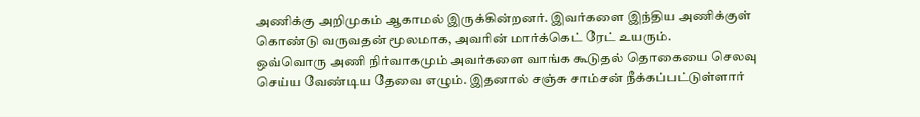அணிக்கு அறிமுகம் ஆகாமல் இருக்கின்றனர். இவர்களை இந்திய அணிக்குள் கொண்டு வருவதன் மூலமாக, அவரின் மார்க்கெட் ரேட் உயரும்.
ஒவ்வொரு அணி நிர்வாகமும் அவர்களை வாங்க கூடுதல் தொகையை செலவு செய்ய வேண்டிய தேவை எழும். இதனால் சஞ்சு சாம்சன் நீக்கப்பட்டுள்ளார்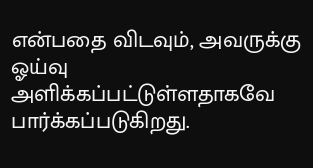என்பதை விடவும், அவருக்கு ஓய்வு அளிக்கப்பட்டுள்ளதாகவே பார்க்கப்படுகிறது.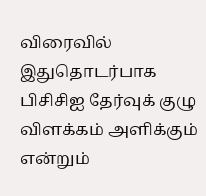விரைவில் இதுதொடர்பாக பிசிசிஐ தேர்வுக் குழு விளக்கம் அளிக்கும் என்றும்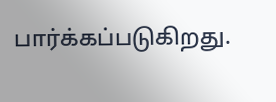பார்க்கப்படுகிறது.